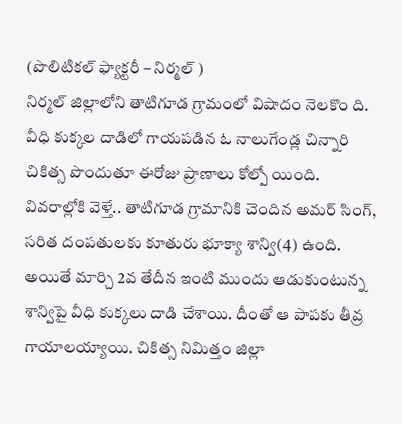(పొలిటికల్ ఫ్యాక్టరీ – నిర్మల్ )
నిర్మల్ జిల్లాలోని తాటిగూడ గ్రామంలో విషాదం నెలకొం ది. వీధి కుక్కల దాడిలో గాయపడిన ఓ నాలుగేండ్ల చిన్నారి చికిత్స పొందుతూ ఈరోజు ప్రాణాలు కోల్పో యింది. వివరాల్లోకి వెళ్తే.. తాటిగూడ గ్రామానికి చెందిన అమర్ సింగ్, సరిత దంపతులకు కూతురు భూక్యా శాన్వి(4) ఉంది. అయితే మార్చి 2వ తేదీన ఇంటి ముందు ఆడుకుంటున్న శాన్విపై వీధి కుక్కలు దాడి చేశాయి. దీంతో ఆ పాపకు తీవ్ర గాయాలయ్యాయి. చికిత్స నిమిత్తం జిల్లా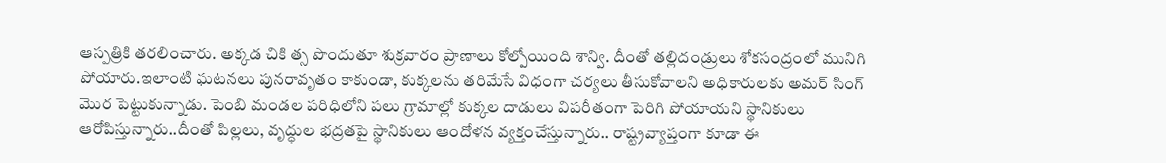ఆస్పత్రికి తరలించారు. అక్కడ చికి త్స పొందుతూ శుక్రవారం ప్రాణాలు కోల్పోయింది శాన్వి. దీంతో తల్లిదండ్రులు శోకసంద్రంలో మునిగి పోయారు.ఇలాంటి ఘటనలు పునరావృతం కాకుండా, కుక్కలను తరిమేసే విధంగా చర్యలు తీసుకోవాలని అధికారులకు అమర్ సింగ్ మొర పెట్టుకున్నాడు. పెంబి మండల పరిధిలోని పలు గ్రామాల్లో కుక్కల దాడులు విపరీతంగా పెరిగి పోయాయని స్థానికులు ఆరోపిస్తున్నారు..దీంతో పిల్లలు, వృద్ధుల భద్రతపై స్థానికులు ఆందోళన వ్యక్తంచేస్తున్నారు.. రాష్ట్రవ్యాప్తంగా కూడా ఈ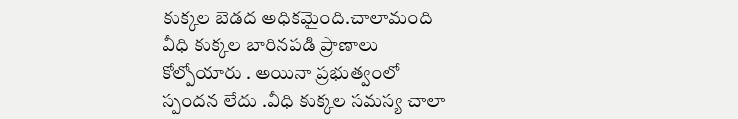కుక్కల బెడద అధికమైంది.చాలామంది వీధి కుక్కల బారినపడి ప్రాణాలు కోల్పోయారు . అయినా ప్రభుత్వంలో స్పందన లేదు .వీధి కుక్కల సమస్య చాలా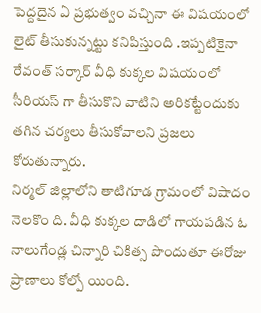పెద్దదైన ఏ ప్రభుత్వం వచ్చినా ఈ విషయంలో లైట్ తీసుకున్నట్టు కనిపిస్తుంది .ఇప్పటికైనా రేవంత్ సర్కార్ వీధి కుక్కల విషయంలో సీరియస్ గా తీసుకొని వాటిని అరికట్టేందుకు తగిన చర్యలు తీసుకోవాలని ప్రజలు కోరుతున్నారు.
నిర్మల్ జిల్లాలోని తాటిగూడ గ్రామంలో విషాదం నెలకొం ది. వీధి కుక్కల దాడిలో గాయపడిన ఓ నాలుగేండ్ల చిన్నారి చికిత్స పొందుతూ ఈరోజు ప్రాణాలు కోల్పో యింది.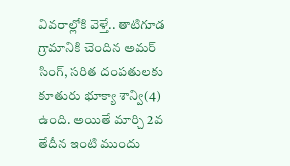వివరాల్లోకి వెళ్తే.. తాటిగూడ గ్రామానికి చెందిన అమర్ సింగ్, సరిత దంపతులకు కూతురు భూక్యా శాన్వి(4) ఉంది. అయితే మార్చి 2వ తేదీన ఇంటి ముందు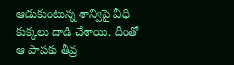ఆడుకుంటున్న శాన్విపై వీధి కుక్కలు దాడి చేశాయి. దీంతో ఆ పాపకు తీవ్ర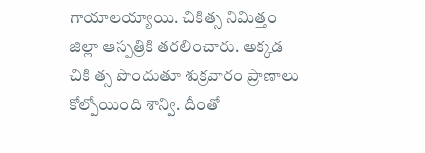గాయాలయ్యాయి. చికిత్స నిమిత్తం జిల్లా ఆస్పత్రికి తరలించారు. అక్కడ చికి త్స పొందుతూ శుక్రవారం ప్రాణాలు కోల్పోయింది శాన్వి. దీంతో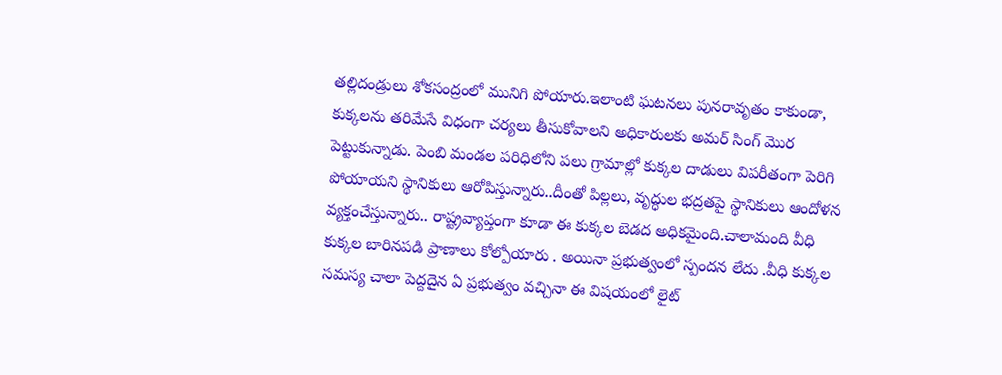తల్లిదండ్రులు శోకసంద్రంలో మునిగి పోయారు.ఇలాంటి ఘటనలు పునరావృతం కాకుండా, కుక్కలను తరిమేసే విధంగా చర్యలు తీసుకోవాలని అధికారులకు అమర్ సింగ్ మొర పెట్టుకున్నాడు. పెంబి మండల పరిధిలోని పలు గ్రామాల్లో కుక్కల దాడులు విపరీతంగా పెరిగి పోయాయని స్థానికులు ఆరోపిస్తున్నారు..దీంతో పిల్లలు, వృద్ధుల భద్రతపై స్థానికులు ఆందోళన వ్యక్తంచేస్తున్నారు.. రాష్ట్రవ్యాప్తంగా కూడా ఈ కుక్కల బెడద అధికమైంది.చాలామంది వీధి కుక్కల బారినపడి ప్రాణాలు కోల్పోయారు . అయినా ప్రభుత్వంలో స్పందన లేదు .వీధి కుక్కల సమస్య చాలా పెద్దదైన ఏ ప్రభుత్వం వచ్చినా ఈ విషయంలో లైట్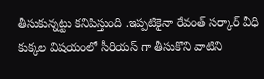తీసుకున్నట్టు కనిపిస్తుంది .ఇప్పటికైనా రేవంత్ సర్కార్ వీధి కుక్కల విషయంలో సీరియస్ గా తీసుకొని వాటిని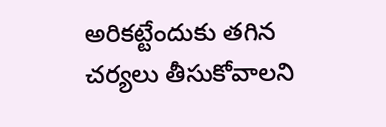అరికట్టేందుకు తగిన చర్యలు తీసుకోవాలని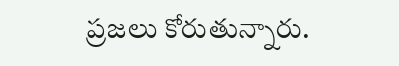ప్రజలు కోరుతున్నారు.